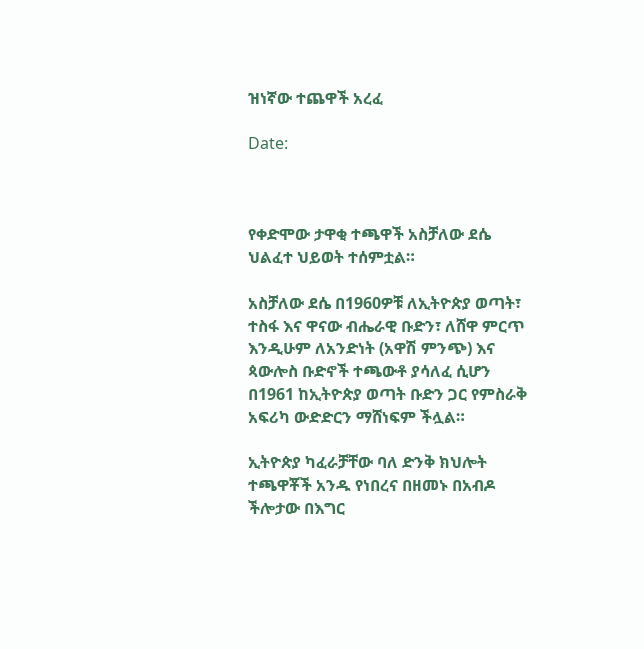ዝነኛው ተጨዋች አረፈ

Date:



የቀድሞው ታዋቂ ተጫዋች አስቻለው ደሴ ህልፈተ ህይወት ተሰምቷል።

አስቻለው ደሴ በ1960ዎቹ ለኢትዮጵያ ወጣት፣ ተስፋ እና ዋናው ብሔራዊ ቡድን፣ ለሸዋ ምርጥ እንዲሁም ለአንድነት (አዋሽ ምንጭ) እና ጳውሎስ ቡድኖች ተጫውቶ ያሳለፈ ሲሆን በ1961 ከኢትዮጵያ ወጣት ቡድን ጋር የምስራቅ አፍሪካ ውድድርን ማሸነፍም ችሏል።

ኢትዮጵያ ካፈራቻቸው ባለ ድንቅ ክህሎት ተጫዋቾች አንዱ የነበረና በዘመኑ በአብዶ ችሎታው በእግር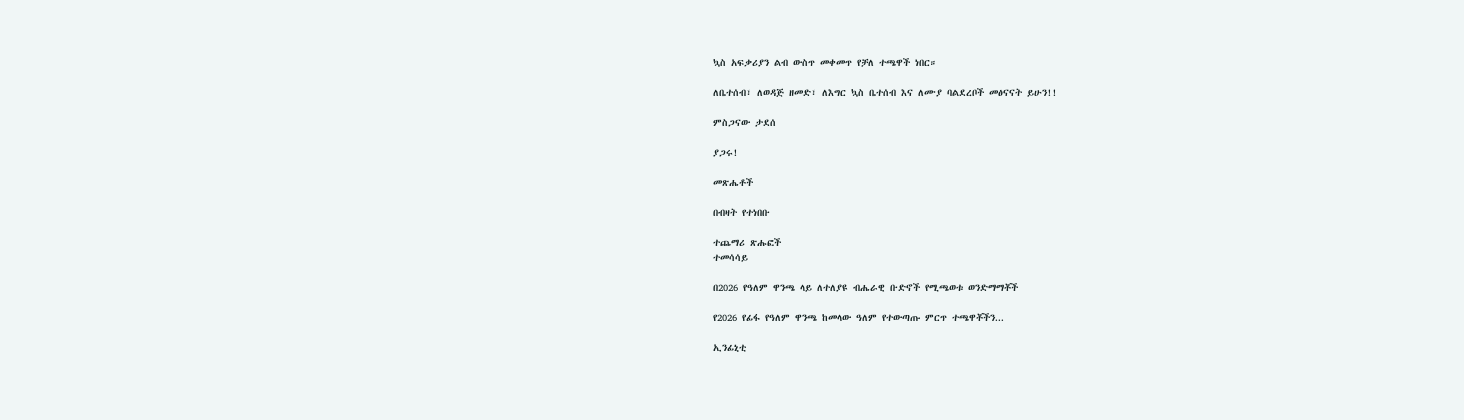ኳስ አፍቃሪያን ልብ ውስጥ መቀመጥ የቻለ ተጫዋች ነበር።

ለቤተሰብ፣ ለወዳጅ ዘመድ፣ ለእግር ኳስ ቤተሰብ እና ለሙያ ባልደረቦች መፅናናት ይሁን!!

ምስጋናው ታደሰ

ያጋሩ!

መጽሔቶች

በብዛት የተነበቡ

ተጨማሪ ጽሑፎች
ተመሳሳይ

በ2026 የዓለም ዋንጫ ላይ ለተለያዩ ብሔራዊ ቡድኖች የሚጫወቱ ወንድማማቾች

የ2026 የፊፋ የዓለም ዋንጫ ከመላው ዓለም የተውጣጡ ምርጥ ተጫዋቾችን...

ኢንፊኒቲ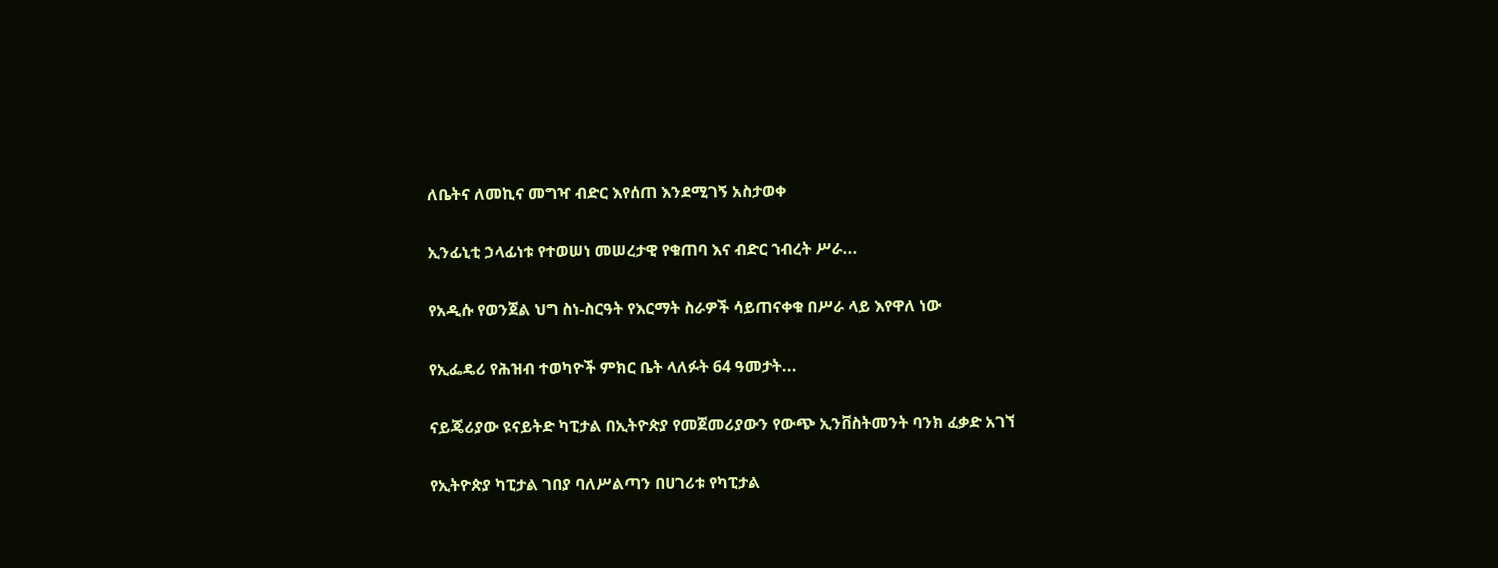ለቤትና ለመኪና መግዣ ብድር እየሰጠ እንደሚገኝ አስታወቀ

ኢንፊኒቲ ኃላፊነቱ የተወሠነ መሠረታዊ የቁጠባ እና ብድር ኀብረት ሥራ...

የአዲሱ የወንጀል ህግ ስነ-ስርዓት የእርማት ስራዎች ሳይጠናቀቁ በሥራ ላይ እየዋለ ነው

የኢፌዴሪ የሕዝብ ተወካዮች ምክር ቤት ላለፉት 64 ዓመታት...

ናይጄሪያው ዩናይትድ ካፒታል በኢትዮጵያ የመጀመሪያውን የውጭ ኢንቨስትመንት ባንክ ፈቃድ አገኘ

የኢትዮጵያ ካፒታል ገበያ ባለሥልጣን በሀገሪቱ የካፒታል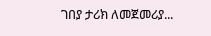ገበያ ታሪክ ለመጀመሪያ...